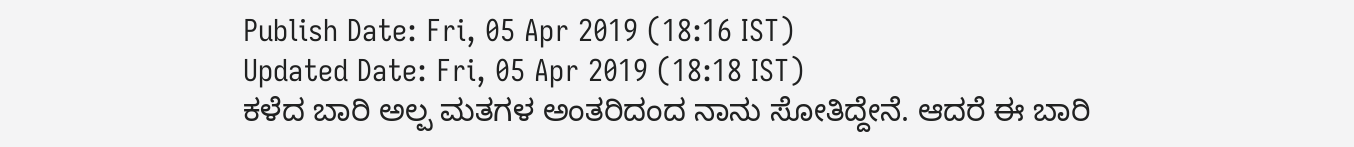Publish Date: Fri, 05 Apr 2019 (18:16 IST)
Updated Date: Fri, 05 Apr 2019 (18:18 IST)
ಕಳೆದ ಬಾರಿ ಅಲ್ಪ ಮತಗಳ ಅಂತರಿದಂದ ನಾನು ಸೋತಿದ್ದೇನೆ. ಆದರೆ ಈ ಬಾರಿ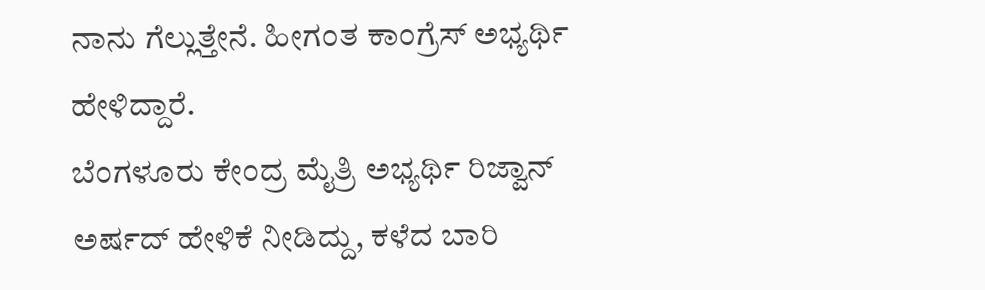ನಾನು ಗೆಲ್ಲುತ್ತೇನೆ. ಹೀಗಂತ ಕಾಂಗ್ರೆಸ್ ಅಭ್ಯರ್ಥಿ ಹೇಳಿದ್ದಾರೆ.
ಬೆಂಗಳೂರು ಕೇಂದ್ರ ಮೈತ್ರಿ ಅಭ್ಯರ್ಥಿ ರಿಜ್ವಾನ್ ಅರ್ಷದ್ ಹೇಳಿಕೆ ನೀಡಿದ್ದು, ಕಳೆದ ಬಾರಿ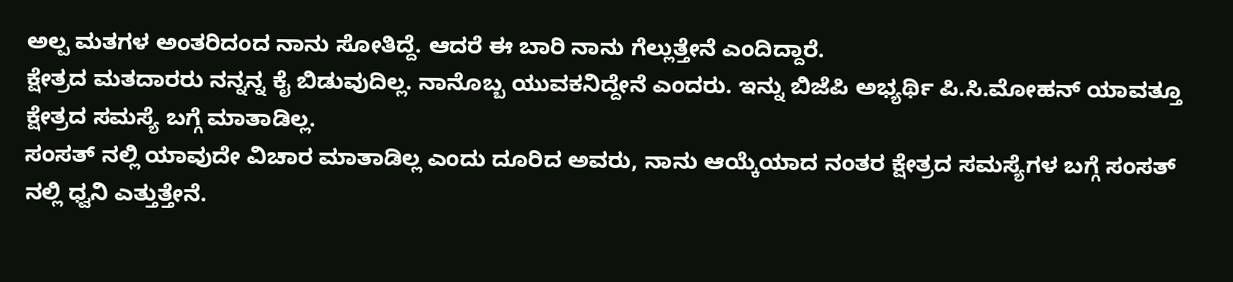ಅಲ್ಪ ಮತಗಳ ಅಂತರಿದಂದ ನಾನು ಸೋತಿದ್ದೆ. ಆದರೆ ಈ ಬಾರಿ ನಾನು ಗೆಲ್ಲುತ್ತೇನೆ ಎಂದಿದ್ದಾರೆ.
ಕ್ಷೇತ್ರದ ಮತದಾರರು ನನ್ನನ್ನ ಕೈ ಬಿಡುವುದಿಲ್ಲ. ನಾನೊಬ್ಬ ಯುವಕನಿದ್ದೇನೆ ಎಂದರು. ಇನ್ನು ಬಿಜೆಪಿ ಅಭ್ಯರ್ಥಿ ಪಿ.ಸಿ.ಮೋಹನ್ ಯಾವತ್ತೂ ಕ್ಷೇತ್ರದ ಸಮಸ್ಯೆ ಬಗ್ಗೆ ಮಾತಾಡಿಲ್ಲ.
ಸಂಸತ್ ನಲ್ಲಿ ಯಾವುದೇ ವಿಚಾರ ಮಾತಾಡಿಲ್ಲ ಎಂದು ದೂರಿದ ಅವರು, ನಾನು ಆಯ್ಕೆಯಾದ ನಂತರ ಕ್ಷೇತ್ರದ ಸಮಸ್ಯೆಗಳ ಬಗ್ಗೆ ಸಂಸತ್ ನಲ್ಲಿ ಧ್ವನಿ ಎತ್ತುತ್ತೇನೆ.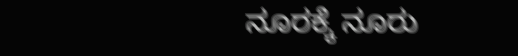ನೂರಕ್ಕೆ ನೂರು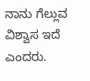ನಾನು ಗೆಲ್ಲುವ ವಿಶ್ವಾಸ ಇದೆ ಎಂದರು.